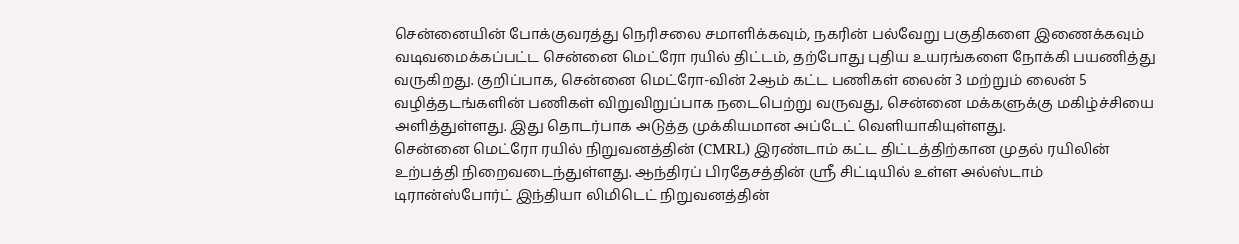சென்னையின் போக்குவரத்து நெரிசலை சமாளிக்கவும், நகரின் பல்வேறு பகுதிகளை இணைக்கவும் வடிவமைக்கப்பட்ட சென்னை மெட்ரோ ரயில் திட்டம், தற்போது புதிய உயரங்களை நோக்கி பயணித்து வருகிறது. குறிப்பாக, சென்னை மெட்ரோ-வின் 2ஆம் கட்ட பணிகள் லைன் 3 மற்றும் லைன் 5 வழித்தடங்களின் பணிகள் விறுவிறுப்பாக நடைபெற்று வருவது, சென்னை மக்களுக்கு மகிழ்ச்சியை அளித்துள்ளது. இது தொடர்பாக அடுத்த முக்கியமான அப்டேட் வெளியாகியுள்ளது.
சென்னை மெட்ரோ ரயில் நிறுவனத்தின் (CMRL) இரண்டாம் கட்ட திட்டத்திற்கான முதல் ரயிலின் உற்பத்தி நிறைவடைந்துள்ளது. ஆந்திரப் பிரதேசத்தின் ஸ்ரீ சிட்டியில் உள்ள அல்ஸ்டாம் டிரான்ஸ்போர்ட் இந்தியா லிமிடெட் நிறுவனத்தின்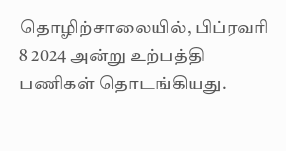தொழிற்சாலையில், பிப்ரவரி 8 2024 அன்று உற்பத்தி பணிகள் தொடங்கியது.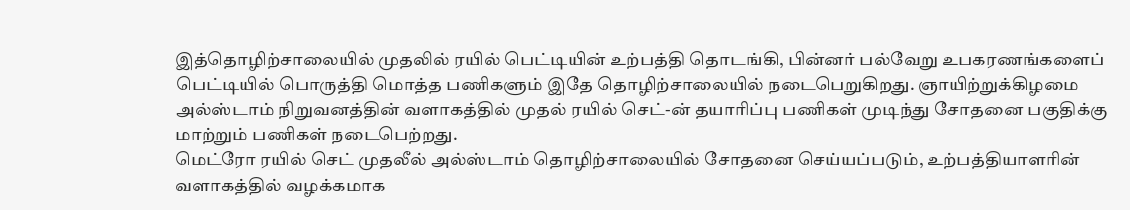இத்தொழிற்சாலையில் முதலில் ரயில் பெட்டியின் உற்பத்தி தொடங்கி, பின்னர் பல்வேறு உபகரணங்களைப் பெட்டியில் பொருத்தி மொத்த பணிகளும் இதே தொழிற்சாலையில் நடைபெறுகிறது. ஞாயிற்றுக்கிழமை அல்ஸ்டாம் நிறுவனத்தின் வளாகத்தில் முதல் ரயில் செட்-ன் தயாரிப்பு பணிகள் முடிந்து சோதனை பகுதிக்கு மாற்றும் பணிகள் நடைபெற்றது.
மெட்ரோ ரயில் செட் முதலீல் அல்ஸ்டாம் தொழிற்சாலையில் சோதனை செய்யப்படும், உற்பத்தியாளரின் வளாகத்தில் வழக்கமாக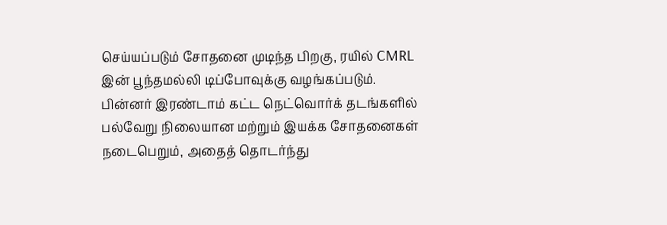செய்யப்படும் சோதனை முடிந்த பிறகு, ரயில் CMRL இன் பூந்தமல்லி டிப்போவுக்கு வழங்கப்படும். பின்னர் இரண்டாம் கட்ட நெட்வொர்க் தடங்களில் பல்வேறு நிலையான மற்றும் இயக்க சோதனைகள் நடைபெறும், அதைத் தொடர்ந்து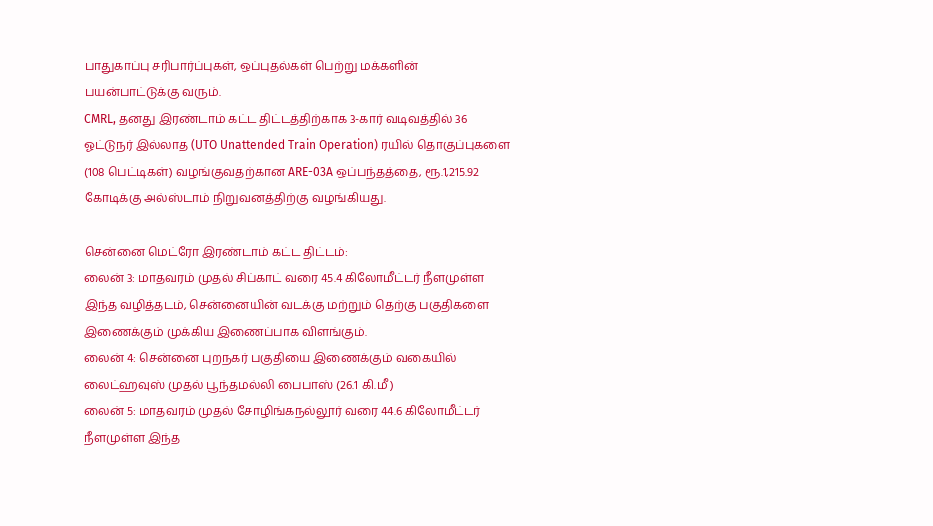பாதுகாப்பு சரிபார்ப்புகள், ஒப்புதல்கள் பெற்று மக்களின் பயன்பாட்டுக்கு வரும்.
CMRL, தனது இரண்டாம் கட்ட திட்டத்திற்காக 3-கார் வடிவத்தில் 36 ஓட்டுநர் இல்லாத (UTO Unattended Train Operation) ரயில் தொகுப்புகளை (108 பெட்டிகள்) வழங்குவதற்கான ARE-03A ஒப்பந்தத்தை, ரூ.1,215.92 கோடிக்கு அல்ஸ்டாம் நிறுவனத்திற்கு வழங்கியது.

சென்னை மெட்ரோ இரண்டாம் கட்ட திட்டம்:
லைன் 3: மாதவரம் முதல் சிப்காட் வரை 45.4 கிலோமீட்டர் நீளமுள்ள இந்த வழித்தடம், சென்னையின் வடக்கு மற்றும் தெற்கு பகுதிகளை இணைக்கும் முக்கிய இணைப்பாக விளங்கும்.
லைன் 4: சென்னை புறநகர் பகுதியை இணைக்கும் வகையில் லைட்ஹவுஸ் முதல் பூந்தமல்லி பைபாஸ் (26.1 கி.மீ)
லைன் 5: மாதவரம் முதல் சோழிங்கநல்லூர் வரை 44.6 கிலோமீட்டர் நீளமுள்ள இந்த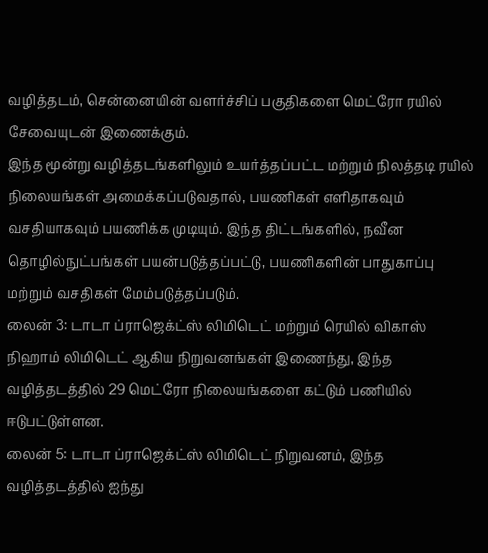வழித்தடம், சென்னையின் வளர்ச்சிப் பகுதிகளை மெட்ரோ ரயில் சேவையுடன் இணைக்கும்.
இந்த மூன்று வழித்தடங்களிலும் உயர்த்தப்பட்ட மற்றும் நிலத்தடி ரயில் நிலையங்கள் அமைக்கப்படுவதால், பயணிகள் எளிதாகவும் வசதியாகவும் பயணிக்க முடியும். இந்த திட்டங்களில், நவீன தொழில்நுட்பங்கள் பயன்படுத்தப்பட்டு, பயணிகளின் பாதுகாப்பு மற்றும் வசதிகள் மேம்படுத்தப்படும்.
லைன் 3: டாடா ப்ராஜெக்ட்ஸ் லிமிடெட் மற்றும் ரெயில் விகாஸ் நிஹாம் லிமிடெட் ஆகிய நிறுவனங்கள் இணைந்து, இந்த வழித்தடத்தில் 29 மெட்ரோ நிலையங்களை கட்டும் பணியில் ஈடுபட்டுள்ளன.
லைன் 5: டாடா ப்ராஜெக்ட்ஸ் லிமிடெட் நிறுவனம், இந்த வழித்தடத்தில் ஐந்து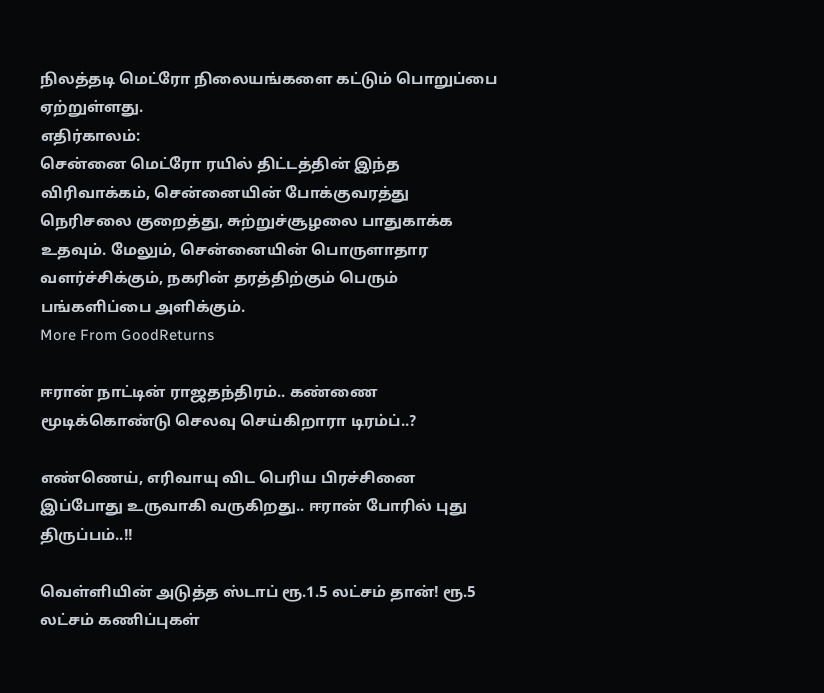நிலத்தடி மெட்ரோ நிலையங்களை கட்டும் பொறுப்பை ஏற்றுள்ளது.
எதிர்காலம்:
சென்னை மெட்ரோ ரயில் திட்டத்தின் இந்த விரிவாக்கம், சென்னையின் போக்குவரத்து நெரிசலை குறைத்து, சுற்றுச்சூழலை பாதுகாக்க உதவும். மேலும், சென்னையின் பொருளாதார வளர்ச்சிக்கும், நகரின் தரத்திற்கும் பெரும் பங்களிப்பை அளிக்கும்.
More From GoodReturns

ஈரான் நாட்டின் ராஜதந்திரம்.. கண்ணை மூடிக்கொண்டு செலவு செய்கிறாரா டிரம்ப்..?

எண்ணெய், எரிவாயு விட பெரிய பிரச்சினை இப்போது உருவாகி வருகிறது.. ஈரான் போரில் புது திருப்பம்..!!

வெள்ளியின் அடுத்த ஸ்டாப் ரூ.1.5 லட்சம் தான்! ரூ.5 லட்சம் கணிப்புகள்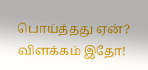பொய்த்தது ஏன்? விளக்கம் இதோ!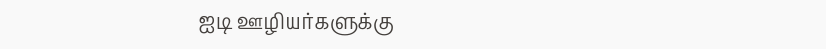ஐடி ஊழியர்களுக்கு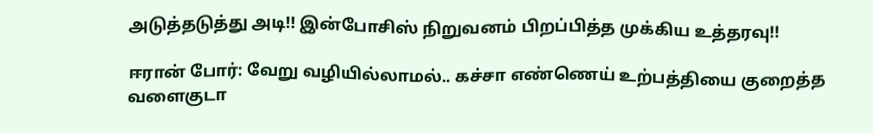அடுத்தடுத்து அடி!! இன்போசிஸ் நிறுவனம் பிறப்பித்த முக்கிய உத்தரவு!!

ஈரான் போர்: வேறு வழியில்லாமல்.. கச்சா எண்ணெய் உற்பத்தியை குறைத்த வளைகுடா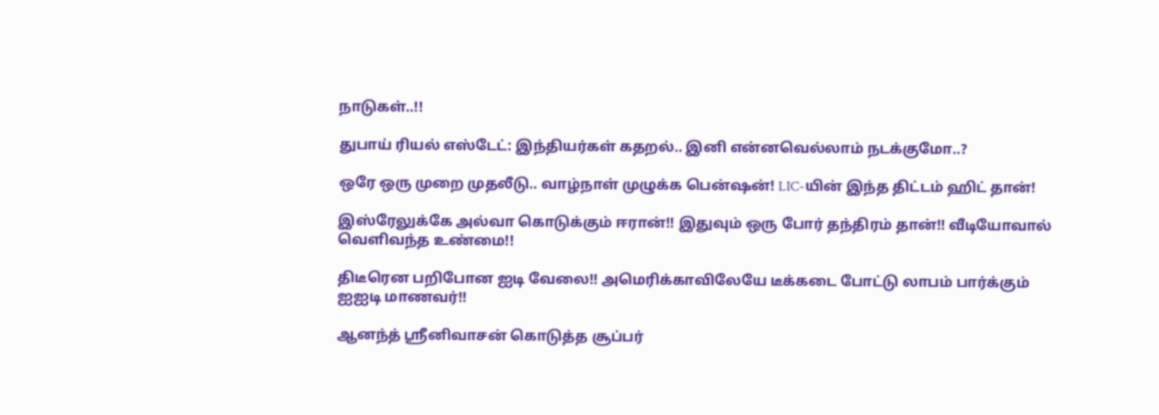நாடுகள்..!!

துபாய் ரியல் எஸ்டேட்: இந்தியர்கள் கதறல்.. இனி என்னவெல்லாம் நடக்குமோ..?

ஒரே ஒரு முறை முதலீடு.. வாழ்நாள் முழுக்க பென்ஷன்! LIC-யின் இந்த திட்டம் ஹிட் தான்!

இஸ்ரேலுக்கே அல்வா கொடுக்கும் ஈரான்!! இதுவும் ஒரு போர் தந்திரம் தான்!! வீடியோவால் வெளிவந்த உண்மை!!

திடீரென பறிபோன ஐடி வேலை!! அமெரிக்காவிலேயே டீக்கடை போட்டு லாபம் பார்க்கும் ஐஐடி மாணவர்!!

ஆனந்த் ஸ்ரீனிவாசன் கொடுத்த சூப்பர்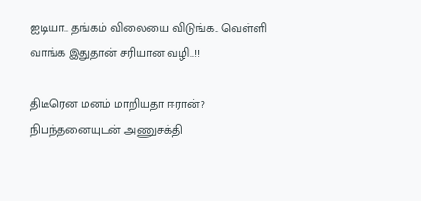ஐடியா.. தங்கம் விலையை விடுங்க.. வெள்ளி வாங்க இதுதான் சரியான வழி..!!

திடீரென மனம் மாறியதா ஈரான்? நிபந்தனையுடன் அணுசக்தி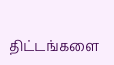திட்டங்களை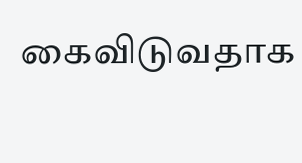கைவிடுவதாக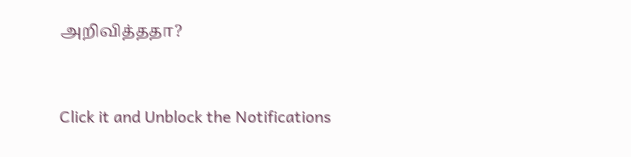அறிவித்ததா?



Click it and Unblock the Notifications